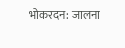भोकरदन: जालना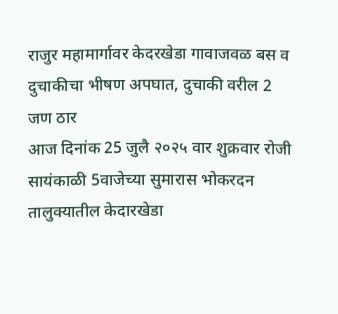राजुर महामार्गावर केदरखेडा गावाजवळ बस व दुचाकीचा भीषण अपघात, दुचाकी वरील 2 जण ठार
आज दिनांक 25 जुलै २०२५ वार शुक्रवार रोजी सायंकाळी 5वाजेच्या सुमारास भोकरदन तालुक्यातील केदारखेडा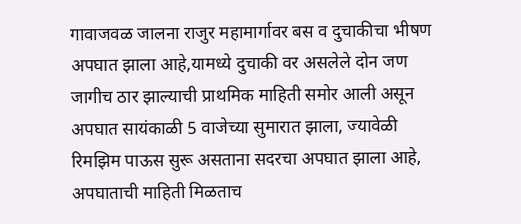गावाजवळ जालना राजुर महामार्गावर बस व दुचाकीचा भीषण अपघात झाला आहे,यामध्ये दुचाकी वर असलेले दोन जण जागीच ठार झाल्याची प्राथमिक माहिती समोर आली असून अपघात सायंकाळी 5 वाजेच्या सुमारात झाला, ज्यावेळी रिमझिम पाऊस सुरू असताना सदरचा अपघात झाला आहे, अपघाताची माहिती मिळताच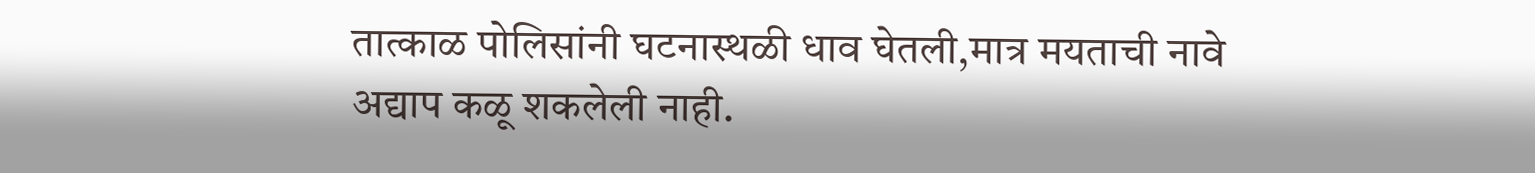तात्काळ पोलिसांनी घटनास्थळी धाव घेतली,मात्र मयताची नावे अद्याप कळू शकलेली नाही.